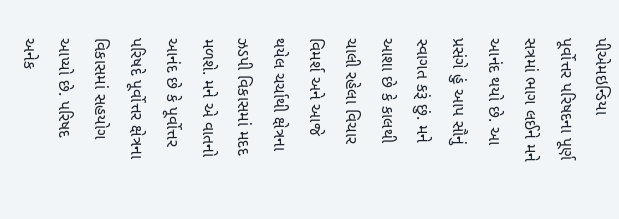પીએમઇન્ડિયા
પૂર્વોત્તર પરિષદના પૂર્ણ સત્રમાં ભાગ લઈને મને આનંદ થયો છે. આ પ્રસંગે હું આપ સૌનું સ્વાગત કરૂં છું. મને આશા છે કે કાલથી ચાલી રહેલા વિચાર વિમર્શ અને આજે થયેલ ચર્ચાથી ક્ષેત્રના ઝડપી વિકાસમાં મદદ મળશે. મને એ વાતનો આનંદ છે કે પૂર્વોત્તર પરિષદે પૂર્વોત્તર ક્ષેત્રના વિકાસમાં સહયોગ આપ્યો છે. પરિષદ અનેક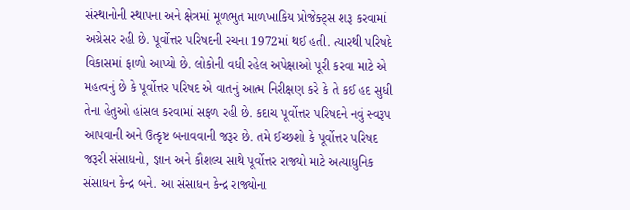સંસ્થાનોની સ્થાપના અને ક્ષેત્રમાં મૂળભુત માળખાકિય પ્રોજેક્ટ્સ શરૂ કરવામાં અગ્રેસર રહી છે. પૂર્વોત્તર પરિષદની રચના 1972માં થઈ હતી. ત્યારથી પરિષદે વિકાસમાં ફાળો આપ્યો છે. લોકોની વધી રહેલ અપેક્ષાઓ પૂરી કરવા માટે એ મહત્વનું છે કે પૂર્વોત્તર પરિષદ એ વાતનું આત્મ નિરીક્ષણ કરે કે તે કઈ હદ સુધી તેના હેતુઓ હાંસલ કરવામાં સફળ રહી છે. કદાચ પૂર્વોત્તર પરિષદને નવું સ્વરૂપ આપવાની અને ઉત્કૃષ્ટ બનાવવાની જરૂર છે. તમે ઈચ્છશો કે પૂર્વોત્તર પરિષદ જરૂરી સંસાધનો, જ્ઞાન અને કૌશલ્ય સાથે પૂર્વોત્તર રાજ્યો માટે અત્યાધુનિક સંસાધન કેન્દ્ર બને. આ સંસાધન કેન્દ્ર રાજ્યોના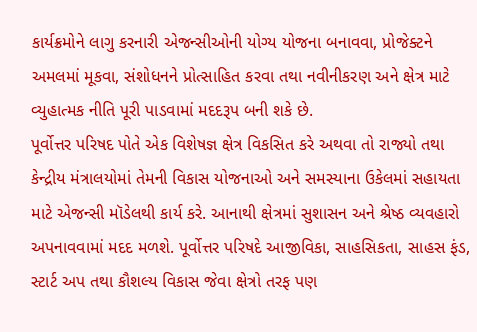કાર્યક્રમોને લાગુ કરનારી એજન્સીઓની યોગ્ય યોજના બનાવવા, પ્રોજેક્ટને અમલમાં મૂકવા, સંશોધનને પ્રોત્સાહિત કરવા તથા નવીનીકરણ અને ક્ષેત્ર માટે વ્યુહાત્મક નીતિ પૂરી પાડવામાં મદદરૂપ બની શકે છે.
પૂર્વોત્તર પરિષદ પોતે એક વિશેષજ્ઞ ક્ષેત્ર વિકસિત કરે અથવા તો રાજ્યો તથા કેન્દ્રીય મંત્રાલયોમાં તેમની વિકાસ યોજનાઓ અને સમસ્યાના ઉકેલમાં સહાયતા માટે એજન્સી મૉડેલથી કાર્ય કરે. આનાથી ક્ષેત્રમાં સુશાસન અને શ્રેષ્ઠ વ્યવહારો અપનાવવામાં મદદ મળશે. પૂર્વોત્તર પરિષદે આજીવિકા, સાહસિકતા, સાહસ ફંડ, સ્ટાર્ટ અપ તથા કૌશલ્ય વિકાસ જેવા ક્ષેત્રો તરફ પણ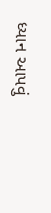ધ્યાન આપવું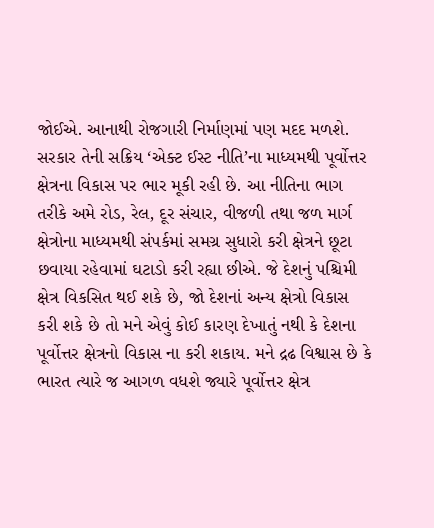જોઈએ. આનાથી રોજગારી નિર્માણમાં પણ મદદ મળશે.
સરકાર તેની સક્રિય ‘એક્ટ ઈસ્ટ નીતિ’ના માધ્યમથી પૂર્વોત્તર ક્ષેત્રના વિકાસ પર ભાર મૂકી રહી છે. આ નીતિના ભાગ તરીકે અમે રોડ, રેલ, દૂર સંચાર, વીજળી તથા જળ માર્ગ ક્ષેત્રોના માધ્યમથી સંપર્કમાં સમગ્ર સુધારો કરી ક્ષેત્રને છૂટા છવાયા રહેવામાં ઘટાડો કરી રહ્યા છીએ. જે દેશનું પશ્ચિમી ક્ષેત્ર વિકસિત થઈ શકે છે, જો દેશનાં અન્ય ક્ષેત્રો વિકાસ કરી શકે છે તો મને એવું કોઈ કારણ દેખાતું નથી કે દેશના પૂર્વોત્તર ક્ષેત્રનો વિકાસ ના કરી શકાય. મને દ્રઢ વિશ્વાસ છે કે ભારત ત્યારે જ આગળ વધશે જ્યારે પૂર્વોત્તર ક્ષેત્ર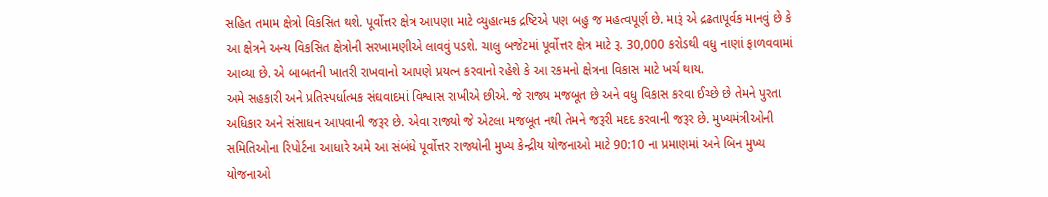સહિત તમામ ક્ષેત્રો વિકસિત થશે. પૂર્વોત્તર ક્ષેત્ર આપણા માટે વ્યુહાત્મક દ્રષ્ટિએ પણ બહુ જ મહત્વપૂર્ણ છે. મારૂં એ દ્રઢતાપૂર્વક માનવું છે કે આ ક્ષેત્રને અન્ય વિકસિત ક્ષેત્રોની સરખામણીએ લાવવું પડશે. ચાલુ બજેટમાં પૂર્વોત્તર ક્ષેત્ર માટે રૂ. 30,000 કરોડથી વધુ નાણાં ફાળવવામાં આવ્યા છે. એ બાબતની ખાતરી રાખવાનો આપણે પ્રયત્ન કરવાનો રહેશે કે આ રકમનો ક્ષેત્રના વિકાસ માટે ખર્ચ થાય.
અમે સહકારી અને પ્રતિસ્પર્ધાત્મક સંઘવાદમાં વિશ્વાસ રાખીએ છીએ. જે રાજ્ય મજબૂત છે અને વધુ વિકાસ કરવા ઈચ્છે છે તેમને પુરતા અધિકાર અને સંસાધન આપવાની જરૂર છે. એવા રાજ્યો જે એટલા મજબૂત નથી તેમને જરૂરી મદદ કરવાની જરૂર છે. મુખ્યમંત્રીઓની સમિતિઓના રિપોર્ટના આધારે અમે આ સંબંધે પૂર્વોત્તર રાજ્યોની મુખ્ય કેન્દ્રીય યોજનાઓ માટે 90:10 ના પ્રમાણમાં અને બિન મુખ્ય યોજનાઓ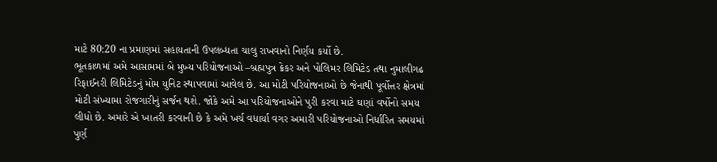માટે 80:20 ના પ્રમાણમાં સહાયતાની ઉપલબ્ધતા ચાલુ રાખવાનો નિર્ણય કર્યો છે.
ભૂતકાળમાં અમે આસામમાં બે મુખ્ય પરિયોજનાઓ –બ્રહ્મપુત્ર ક્રેકર અને પોલિમર લિમિટેડ તથા નુમાલીગઢ રિફાઈનરી લિમિટેડનું મોમ યુનિટ સ્થાપવામાં આવેલ છે. આ મોટી પરિયોજનાઓ છે જેનાથી પૂર્વોત્તર ક્ષેત્રમાં મોટી સંખ્યામા રોજગારીનું સર્જન થશે. જોકે અમે આ પરિયોજનાઓને પુરી કરવા માટે ઘણાં વર્ષોનો સમય લીધો છે. અમારે એ ખાતરી કરવાની છે કે અમે ખર્ચ વધાર્યા વગર અમારી પરિયોજનાઓ નિર્ધારિત સમયમાં પુર્ણ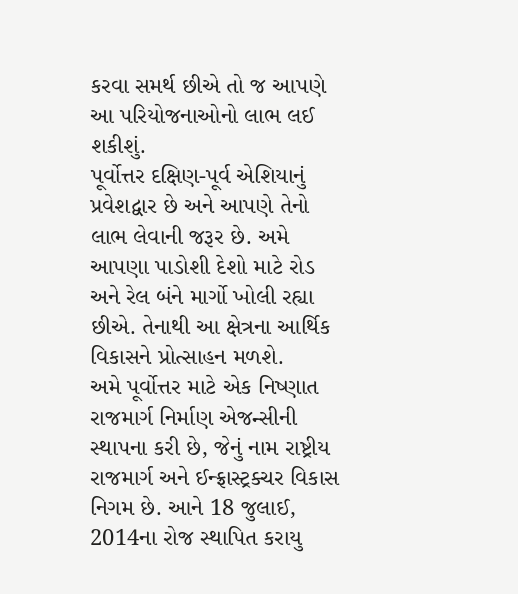કરવા સમર્થ છીએ તો જ આપણે આ પરિયોજનાઓનો લાભ લઈ શકીશું.
પૂર્વોત્તર દક્ષિણ-પૂર્વ એશિયાનું પ્રવેશદ્વાર છે અને આપણે તેનો લાભ લેવાની જરૂર છે. અમે આપણા પાડોશી દેશો માટે રોડ અને રેલ બંને માર્ગો ખોલી રહ્યા છીએ. તેનાથી આ ક્ષેત્રના આર્થિક વિકાસને પ્રોત્સાહન મળશે.
અમે પૂર્વોત્તર માટે એક નિષ્ણાત રાજમાર્ગ નિર્માણ એજન્સીની સ્થાપના કરી છે, જેનું નામ રાષ્ટ્રીય રાજમાર્ગ અને ઈન્ફ્રાસ્ટ્રક્ચર વિકાસ નિગમ છે. આને 18 જુલાઈ, 2014ના રોજ સ્થાપિત કરાયુ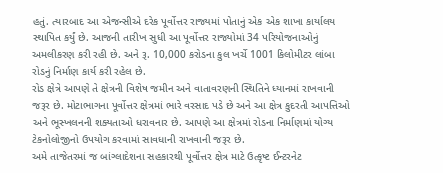હતું. ત્યારબાદ આ એજન્સીએ દરેક પૂર્વોત્તર રાજ્યમાં પોતાનું એક એક શાખા કાર્યાલય સ્થાપિત કર્યું છે. આજની તારીખ સુધી આ પૂર્વોત્તર રાજ્યોમાં 34 પરિયોજનાઓનું અમલીકરણ કરી રહી છે. અને રૂ. 10,000 કરોડના કુલ ખર્ચે 1001 કિલોમીટર લાંબા રોડનું નિર્માણ કાર્ય કરી રહેલ છે.
રોડ ક્ષેત્રે આપણે તે ક્ષેત્રની વિશેષ જમીન અને વાતાવરણની સ્થિતિને ધ્યાનમાં રાખવાની જરૂર છે. મોટાભાગના પૂર્વોત્તર ક્ષેત્રમાં ભારે વરસાદ પડે છે અને આ ક્ષેત્ર કુદરતી આપત્તિઓ અને ભૂસ્ખલનની શક્યતાઓ ધરાવનાર છે. આપણે આ ક્ષેત્રમાં રોડના નિર્માણમાં યોગ્ય ટેકનોલોજીનો ઉપયોગ કરવામાં સાવધાની રાખવાની જરૂર છે.
અમે તાજેતરમાં જ બાંગ્લાદેશના સહકારથી પૂર્વોત્તર ક્ષેત્ર માટે ઉત્કૃષ્ટ ઈન્ટરનેટ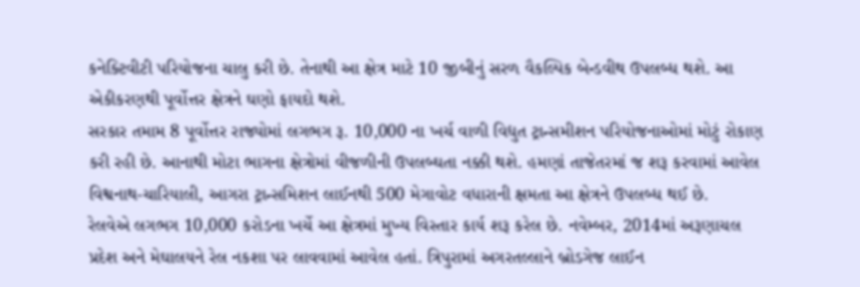કનેક્ટિવીટી પરિયોજના ચાલુ કરી છે. તેનાથી આ ક્ષેત્ર માટે 10 જીબીનું સરળ વૈકલ્પિક બેન્ડવીથ ઉપલબ્ધ થશે. આ એકીકરણથી પૂર્વોત્તર ક્ષેત્રને ઘણો ફાયદો થશે.
સરકાર તમામ 8 પૂર્વોત્તર રાજ્યોમાં લગભગ રૂ. 10,000 ના ખર્ચ વાળી વિદ્યુત ટ્રાન્સમીશન પરિયોજનાઓમાં મોટું રોકાણ કરી રહી છે. આનાથી મોટા ભાગના ક્ષેત્રોમાં વીજળીની ઉપલબ્ઘતા નક્કી થશે. હમણાં તાજેતરમાં જ શરૂ કરવામાં આવેલ વિશ્વનાથ-ચારિયાલી, આગરા ટ્રાન્સમિશન લાઈનથી 500 મેગાવોટ વધારાની ક્ષમતા આ ક્ષેત્રને ઉપલબ્ધ થઈ છે.
રેલવેએ લગભગ 10,000 કરોડના ખર્ચે આ ક્ષેત્રમાં મુખ્ય વિસ્તાર કાર્ય શરૂ કરેલ છે. નવેમ્બર, 2014માં અરૂણાચલ પ્રદેશ અને મેઘાલયને રેલ નકશા પર લાવવામાં આવેલ હતાં. ત્રિપુરામાં અગરતલ્લાને બ્રોડગેજ લાઈન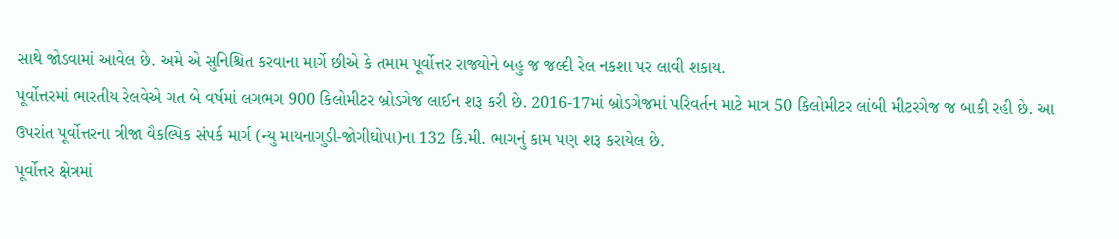સાથે જોડવામાં આવેલ છે. અમે એ સુનિશ્ચિત કરવાના માર્ગે છીએ કે તમામ પૂર્વોત્તર રાજ્યોને બહુ જ જલ્દી રેલ નકશા પર લાવી શકાય.
પૂર્વોત્તરમાં ભારતીય રેલવેએ ગત બે વર્ષમાં લગભગ 900 કિલોમીટર બ્રોડગેજ લાઈન શરૂ કરી છે. 2016-17માં બ્રોડગેજમાં પરિવર્તન માટે માત્ર 50 કિલોમીટર લાંબી મીટરગેજ જ બાકી રહી છે. આ ઉપરાંત પૂર્વોત્તરના ત્રીજા વૈકલ્પિક સંપર્ક માર્ગ (ન્યુ માયનાગુડી-જોગીઘોપા)ના 132 કિ.મી. ભાગનું કામ પણ શરૂ કરાયેલ છે.
પૂર્વોત્તર ક્ષેત્રમાં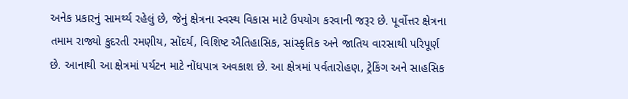અનેક પ્રકારનું સામર્થ્ય રહેલું છે, જેનું ક્ષેત્રના સ્વસ્થ વિકાસ માટે ઉપયોગ કરવાની જરૂર છે. પૂર્વોત્તર ક્ષેત્રના તમામ રાજ્યો કુદરતી રમણીય, સોંદર્ય, વિશિષ્ટ ઐતિહાસિક, સાંસ્કૃતિક અને જાતિય વારસાથી પરિપૂર્ણ છે. આનાથી આ ક્ષેત્રમાં પર્યટન માટે નોંધપાત્ર અવકાશ છે. આ ક્ષેત્રમાં પર્વતારોહણ, ટ્રેકિંગ અને સાહસિક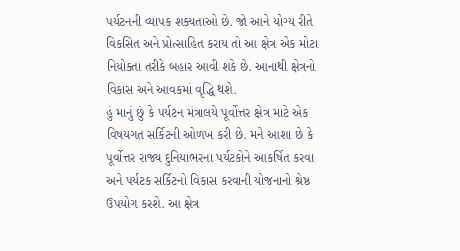પર્યટનની વ્યાપક શક્યતાઓ છે. જો આને યોગ્ય રીતે વિકસિત અને પ્રોત્સાહિત કરાય તો આ ક્ષેત્ર એક મોટા નિયોક્તા તરીકે બહાર આવી શકે છે. આનાથી ક્ષેત્રનો વિકાસ અને આવકમાં વૃદ્ધિ થશે.
હું માનું છું કે પર્યટન મંત્રાલયે પૂર્વોત્તર ક્ષેત્ર માટે એક વિષયગત સર્કિટની ઓળખ કરી છે. મને આશા છે કે પૂર્વોત્તર રાજ્ય દુનિયાભરના પર્યટકોને આકર્ષિત કરવા અને પર્યટક સર્કિટનો વિકાસ કરવાની યોજનાનો શ્રેષ્ઠ ઉપયોગ કરશે. આ ક્ષેત્ર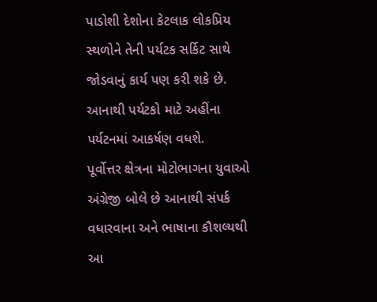પાડોશી દેશોના કેટલાક લોકપ્રિય સ્થળોને તેની પર્યટક સર્કિટ સાથે જોડવાનું કાર્ય પણ કરી શકે છે. આનાથી પર્યટકો માટે અહીંના પર્યટનમાં આકર્ષણ વધશે.
પૂર્વોત્તર ક્ષેત્રના મોટોભાગના યુવાઓ અંગ્રેજી બોલે છે આનાથી સંપર્ક વધારવાના અને ભાષાના કૌશલ્યથી આ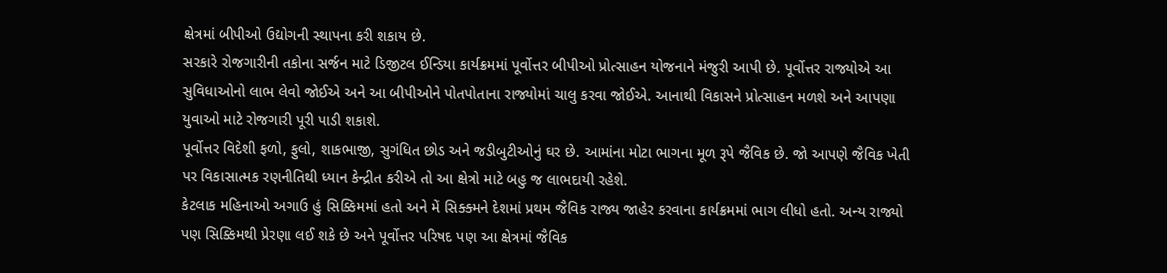ક્ષેત્રમાં બીપીઓ ઉદ્યોગની સ્થાપના કરી શકાય છે.
સરકારે રોજગારીની તકોના સર્જન માટે ડિજીટલ ઈન્ડિયા કાર્યક્રમમાં પૂર્વોત્તર બીપીઓ પ્રોત્સાહન યોજનાને મંજુરી આપી છે. પૂર્વોત્તર રાજ્યોએ આ સુવિધાઓનો લાભ લેવો જોઈએ અને આ બીપીઓને પોતપોતાના રાજ્યોમાં ચાલુ કરવા જોઈએ. આનાથી વિકાસને પ્રોત્સાહન મળશે અને આપણા યુવાઓ માટે રોજગારી પૂરી પાડી શકાશે.
પૂર્વોત્તર વિદેશી ફળો, ફુલો, શાકભાજી, સુગંધિત છોડ અને જડીબુટીઓનું ઘર છે. આમાંના મોટા ભાગના મૂળ રૂપે જૈવિક છે. જો આપણે જૈવિક ખેતી પર વિકાસાત્મક રણનીતિથી ધ્યાન કેન્દ્રીત કરીએ તો આ ક્ષેત્રો માટે બહુ જ લાભદાયી રહેશે.
કેટલાક મહિનાઓ અગાઉ હું સિક્કિમમાં હતો અને મેં સિક્ક્મને દેશમાં પ્રથમ જૈવિક રાજ્ય જાહેર કરવાના કાર્યક્રમમાં ભાગ લીધો હતો. અન્ય રાજ્યો પણ સિક્કિમથી પ્રેરણા લઈ શકે છે અને પૂર્વોત્તર પરિષદ પણ આ ક્ષેત્રમાં જૈવિક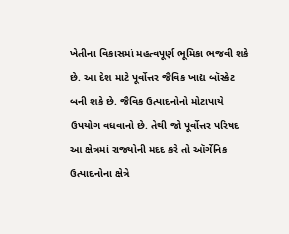ખેતીના વિકાસમાં મહત્વપૂર્ણ ભૂમિકા ભજવી શકે છે. આ દેશ માટે પૂર્વોત્તર જૈવિક ખાદ્ય બૉસ્કેટ બની શકે છે. જૈવિક ઉત્પાદનોનો મોટાપાયે ઉપયોગ વધવાનો છે. તેથી જો પૂર્વોત્તર પરિષદ આ ક્ષેત્રમાં રાજ્યોની મદદ કરે તો ઑર્ગેનિક ઉત્પાદનોના ક્ષેત્રે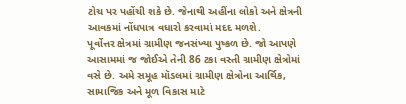ટોચ પર પહોંચી શકે છે. જેનાથી અહીંના લોકો અને ક્ષેત્રની આવકમાં નોંધપાત્ર વધારો કરવામાં મદદ મળશે.
પૂર્વોત્તર ક્ષેત્રમાં ગ્રામીણ જનસંખ્યા પુષ્કળ છે. જો આપણે આસામમાં જ જોઈએ તેની 86 ટકા વસ્તી ગ્રામીણ ક્ષેત્રોમાં વસે છે. અમે સમૂહ મૉડલમાં ગ્રામીણ ક્ષેત્રોના આર્થિક, સામાજિક અને મૂળ વિકાસ માટે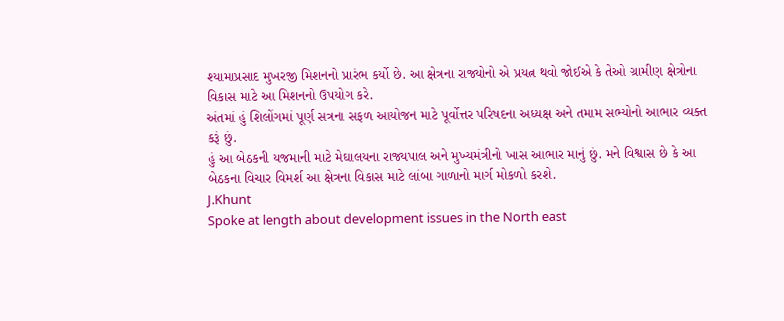શ્યામાપ્રસાદ મુખરજી મિશનનો પ્રારંભ કર્યો છે. આ ક્ષેત્રના રાજ્યોનો એ પ્રયત્ન થવો જોઈએ કે તેઓ ગ્રામીણ ક્ષેત્રોના વિકાસ માટે આ મિશનનો ઉપયોગ કરે.
અંતમાં હું શિલોંગમાં પૂર્ણ સત્રના સફળ આયોજન માટે પૂર્વોત્તર પરિષદના અધ્યક્ષ અને તમામ સભ્યોનો આભાર વ્યક્ત કરૂં છું.
હું આ બેઠકની યજમાની માટે મેઘાલયના રાજ્યપાલ અને મુખ્યમંત્રીનો ખાસ આભાર માનું છું. મને વિશ્વાસ છે કે આ બેઠકના વિચાર વિમર્શ આ ક્ષેત્રના વિકાસ માટે લાંબા ગાળાનો માર્ગ મોકળો કરશે.
J.Khunt
Spoke at length about development issues in the North east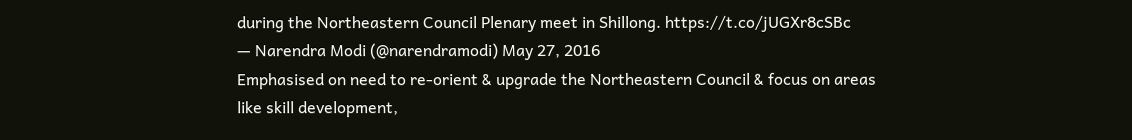during the Northeastern Council Plenary meet in Shillong. https://t.co/jUGXr8cSBc
— Narendra Modi (@narendramodi) May 27, 2016
Emphasised on need to re-orient & upgrade the Northeastern Council & focus on areas like skill development,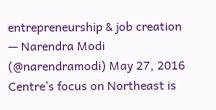entrepreneurship & job creation
— Narendra Modi (@narendramodi) May 27, 2016
Centre’s focus on Northeast is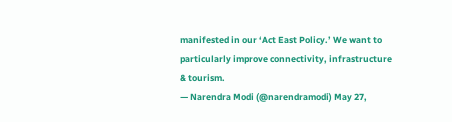manifested in our ‘Act East Policy.’ We want to particularly improve connectivity, infrastructure & tourism.
— Narendra Modi (@narendramodi) May 27,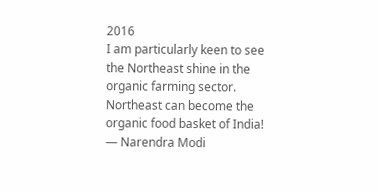2016
I am particularly keen to see the Northeast shine in the organic farming sector. Northeast can become the organic food basket of India!
— Narendra Modi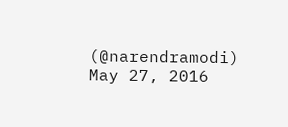(@narendramodi) May 27, 2016